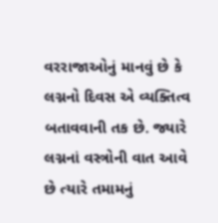વરરાજાઓનું માનવું છે કે લગ્નનો દિવસ એ વ્યક્તિત્વ બતાવવાની તક છે. જ્યારે લગ્નનાં વસ્ત્રોની વાત આવે છે ત્યારે તમામનું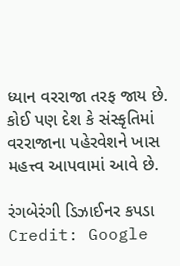ધ્યાન વરરાજા તરફ જાય છે. કોઈ પણ દેશ કે સંસ્કૃતિમાં વરરાજાના પહેરવેશને ખાસ મહત્ત્વ આપવામાં આવે છે.

રંગબેરંગી ડિઝાઈનર કપડા
Credit: Google